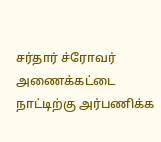சர்தார் ச்ரோவர் அணைக்கட்டை நாட்டிற்கு அர்பணிக்க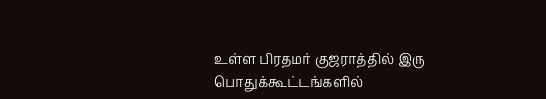உள்ள பிரதமர் குஜராத்தில் இரு பொதுக்கூட்டங்களில்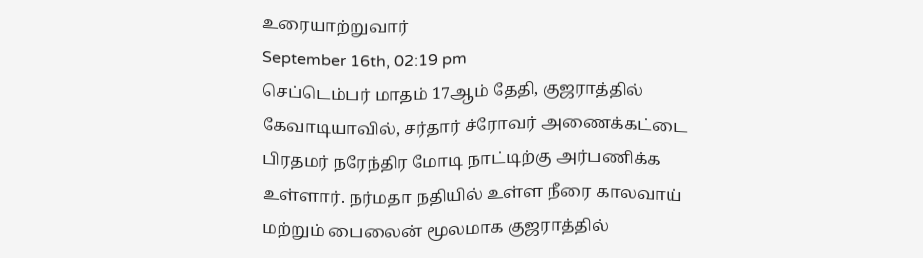உரையாற்றுவார்
September 16th, 02:19 pm
செப்டெம்பர் மாதம் 17ஆம் தேதி, குஜராத்தில் கேவாடியாவில், சர்தார் ச்ரோவர் அணைக்கட்டை பிரதமர் நரேந்திர மோடி நாட்டிற்கு அர்பணிக்க உள்ளார். நர்மதா நதியில் உள்ள நீரை காலவாய் மற்றும் பைலைன் மூலமாக குஜராத்தில்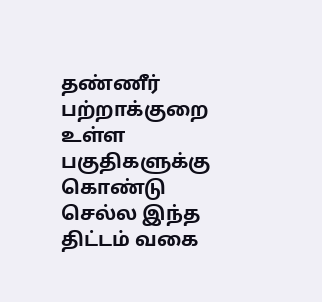தண்ணீர் பற்றாக்குறை உள்ள பகுதிகளுக்கு கொண்டு செல்ல இந்த திட்டம் வகை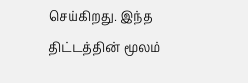செய்கிறது. இந்த திட்டத்தின் மூலம்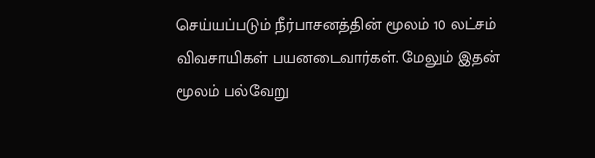செய்யப்படும் நீர்பாசனத்தின் மூலம் 10 லட்சம் விவசாயிகள் பயனடைவார்கள். மேலும் இதன் மூலம் பல்வேறு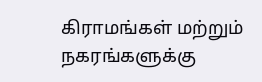கிராமங்கள் மற்றும் நகரங்களுக்கு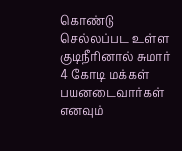கொண்டு செல்லப்பட உள்ள குடிநீரினால் சுமார் 4 கோடி மக்கள் பயனடைவார்கள் எனவும்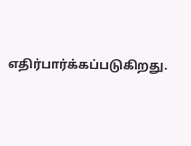எதிர்பார்க்கப்படுகிறது.